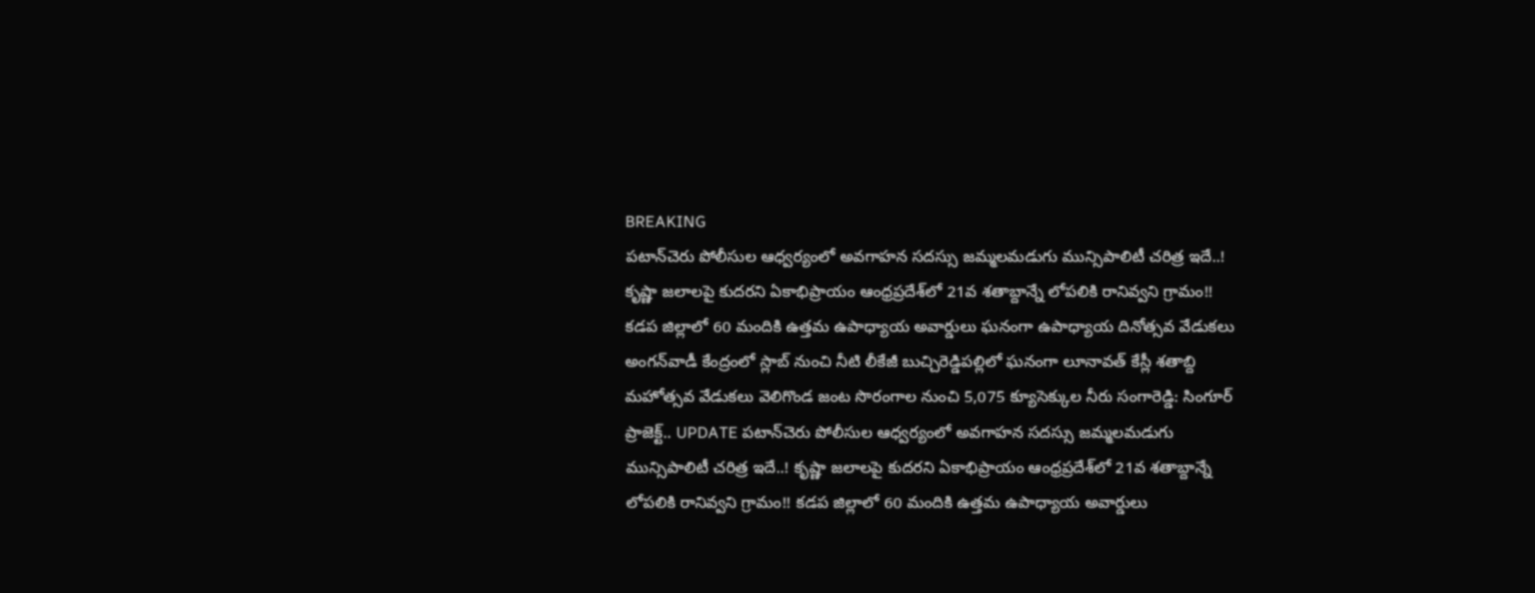BREAKING
పటాన్‌చెరు పోలీసుల ఆధ్వర్యంలో అవగాహన సదస్సు జమ్మలమడుగు మున్సిపాలిటీ చరిత్ర ఇదే..! కృష్ణా జలాలపై కుదరని ఏకాభిప్రాయం ఆంధ్రప్రదేశ్‌లో 21వ శతాబ్దాన్నే లోపలికి రానివ్వని గ్రామం!! కడప జిల్లాలో 60 మందికి ఉత్తమ ఉపాధ్యాయ అవార్డులు ఘనంగా ఉపాధ్యాయ దినోత్సవ వేడుకలు అంగన్‌వాడీ కేంద్రంలో స్లాబ్‌ నుంచి నీటి లీకేజీ బుచ్చిరెడ్డిపల్లిలో ఘనంగా లూనావత్ కేస్లీ శతాబ్ది మహోత్సవ వేడుకలు వెలిగొండ జంట సొరంగాల నుంచి 5,075 క్యూసెక్కుల నీరు సంగారెడ్డి: సింగూర్ ప్రాజెక్ట్.. UPDATE పటాన్‌చెరు పోలీసుల ఆధ్వర్యంలో అవగాహన సదస్సు జమ్మలమడుగు మున్సిపాలిటీ చరిత్ర ఇదే..! కృష్ణా జలాలపై కుదరని ఏకాభిప్రాయం ఆంధ్రప్రదేశ్‌లో 21వ శతాబ్దాన్నే లోపలికి రానివ్వని గ్రామం!! కడప జిల్లాలో 60 మందికి ఉత్తమ ఉపాధ్యాయ అవార్డులు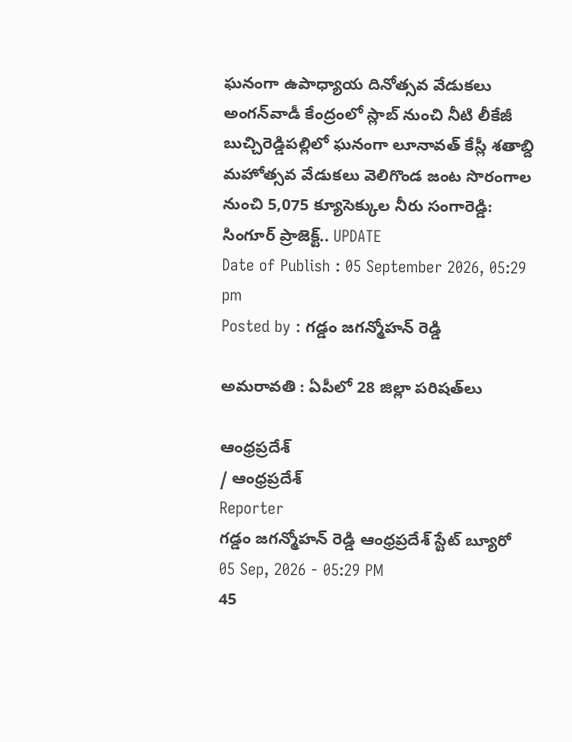ఘనంగా ఉపాధ్యాయ దినోత్సవ వేడుకలు అంగన్‌వాడీ కేంద్రంలో స్లాబ్‌ నుంచి నీటి లీకేజీ బుచ్చిరెడ్డిపల్లిలో ఘనంగా లూనావత్ కేస్లీ శతాబ్ది మహోత్సవ వేడుకలు వెలిగొండ జంట సొరంగాల నుంచి 5,075 క్యూసెక్కుల నీరు సంగారెడ్డి: సింగూర్ ప్రాజెక్ట్.. UPDATE
Date of Publish : 05 September 2026, 05:29 pm
Posted by : గడ్డం జగన్మోహన్ రెడ్డి

అమరావతి : ఏపీలో 28 జిల్లా పరిషత్‌లు

ఆంధ్రప్రదేశ్
/ ఆంధ్రప్రదేశ్
Reporter
గడ్డం జగన్మోహన్ రెడ్డి ఆంధ్రప్రదేశ్ స్టేట్ బ్యూరో
05 Sep, 2026 - 05:29 PM
45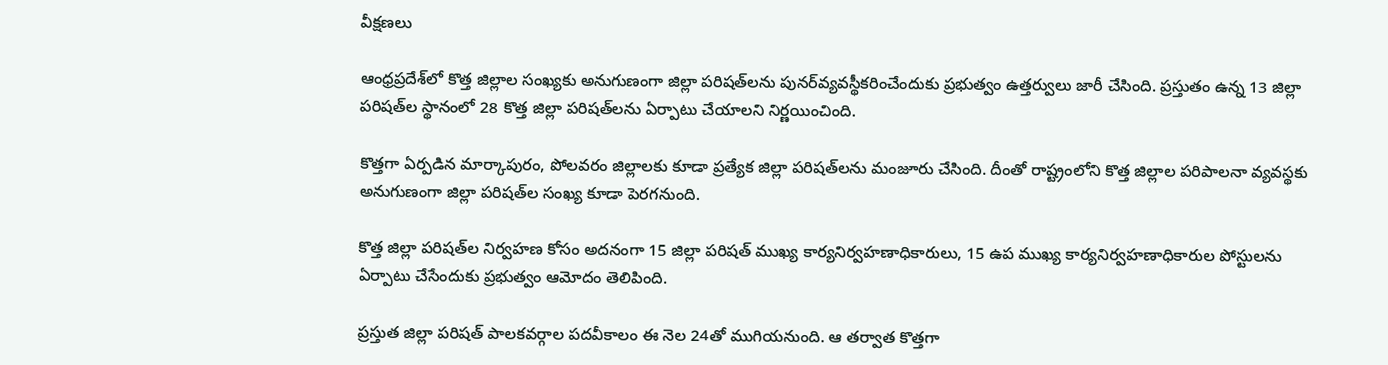వీక్షణలు

ఆంధ్రప్రదేశ్‌లో కొత్త జిల్లాల సంఖ్యకు అనుగుణంగా జిల్లా పరిషత్‌లను పునర్‌వ్యవస్థీకరించేందుకు ప్రభుత్వం ఉత్తర్వులు జారీ చేసింది. ప్రస్తుతం ఉన్న 13 జిల్లా పరిషత్‌ల స్థానంలో 28 కొత్త జిల్లా పరిషత్‌లను ఏర్పాటు చేయాలని నిర్ణయించింది.

కొత్తగా ఏర్పడిన మార్కాపురం, పోలవరం జిల్లాలకు కూడా ప్రత్యేక జిల్లా పరిషత్‌లను మంజూరు చేసింది. దీంతో రాష్ట్రంలోని కొత్త జిల్లాల పరిపాలనా వ్యవస్థకు అనుగుణంగా జిల్లా పరిషత్‌ల సంఖ్య కూడా పెరగనుంది.

కొత్త జిల్లా పరిషత్‌ల నిర్వహణ కోసం అదనంగా 15 జిల్లా పరిషత్ ముఖ్య కార్యనిర్వహణాధికారులు, 15 ఉప ముఖ్య కార్యనిర్వహణాధికారుల పోస్టులను ఏర్పాటు చేసేందుకు ప్రభుత్వం ఆమోదం తెలిపింది.

ప్రస్తుత జిల్లా పరిషత్ పాలకవర్గాల పదవీకాలం ఈ నెల 24తో ముగియనుంది. ఆ తర్వాత కొత్తగా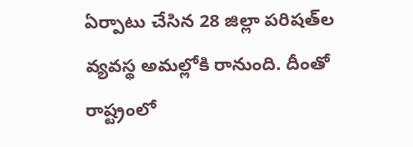ఏర్పాటు చేసిన 28 జిల్లా పరిషత్‌ల వ్యవస్థ అమల్లోకి రానుంది. దీంతో రాష్ట్రంలో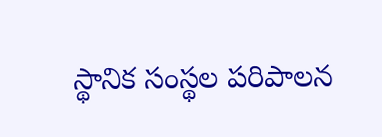స్థానిక సంస్థల పరిపాలన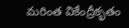మరింత వికేంద్రీకృతం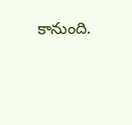కానుంది.